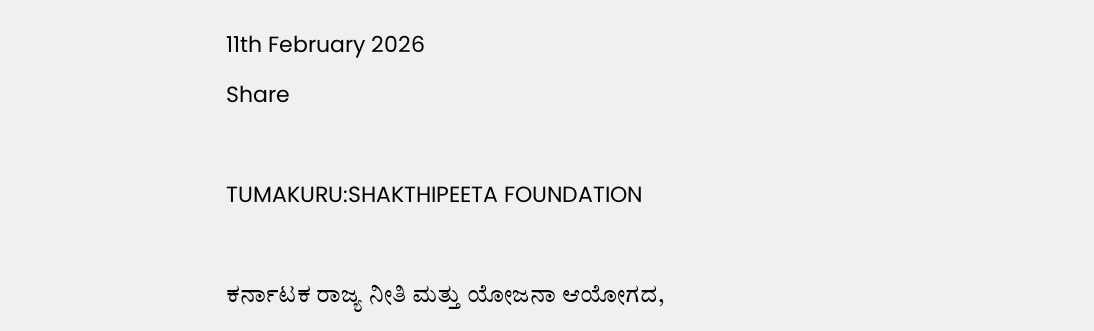11th February 2026
Share

TUMAKURU:SHAKTHIPEETA FOUNDATION

ಕರ್ನಾಟಕ ರಾಜ್ಯ ನೀತಿ ಮತ್ತು ಯೋಜನಾ ಆಯೋಗದ,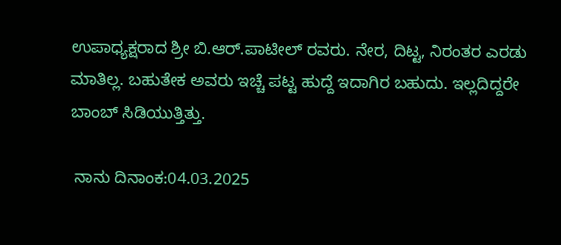ಉಪಾಧ್ಯಕ್ಷರಾದ ಶ್ರೀ ಬಿ.ಆರ್.ಪಾಟೀಲ್ ರವರು. ನೇರ, ದಿಟ್ಟ, ನಿರಂತರ ಎರಡು ಮಾತಿಲ್ಲ. ಬಹುತೇಕ ಅವರು ಇಚ್ಚೆ ಪಟ್ಟ ಹುದ್ದೆ ಇದಾಗಿರ ಬಹುದು. ಇಲ್ಲದಿದ್ದರೇ ಬಾಂಬ್ ಸಿಡಿಯುತ್ತಿತ್ತು.

 ನಾನು ದಿನಾಂಕ:04.03.2025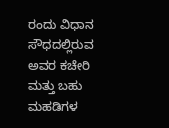ರಂದು ವಿಧಾನ ಸೌಧದಲ್ಲಿರುವ ಅವರ ಕಚೇರಿ ಮತ್ತು ಬಹು ಮಹಡಿಗಳ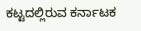ಕಟ್ಟದಲ್ಲಿರುವ ಕರ್ನಾಟಕ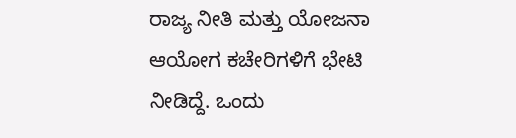ರಾಜ್ಯ ನೀತಿ ಮತ್ತು ಯೋಜನಾ ಆಯೋಗ ಕಚೇರಿಗಳಿಗೆ ಭೇಟಿ ನೀಡಿದ್ದೆ. ಒಂದು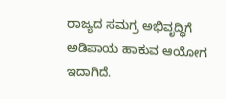ರಾಜ್ಯದ ಸಮಗ್ರ ಅಭಿವೃದ್ಧಿಗೆ ಅಡಿಪಾಯ ಹಾಕುವ ಆಯೋಗ ಇದಾಗಿದೆ.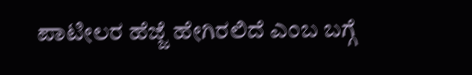ಪಾಟೀಲರ ಹೆಜ್ಜೆ ಹೇಗಿರಲಿದೆ ಎಂಬ ಬಗ್ಗೆ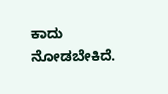ಕಾದು ನೋಡಬೇಕಿದೆ.